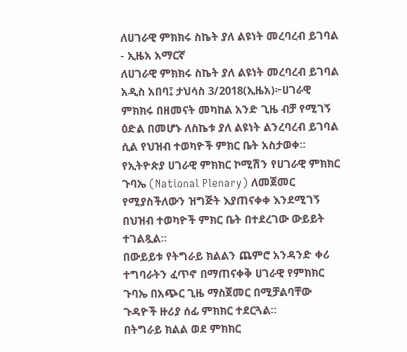ለሀገራዊ ምክክሩ ስኬት ያለ ልዩነት መረባረብ ይገባል - ኢዜአ አማርኛ
ለሀገራዊ ምክክሩ ስኬት ያለ ልዩነት መረባረብ ይገባል
አዲስ አበባ፤ ታህሳስ 3/2018(ኢዜአ)፦ሀገራዊ ምክክሩ በዘመናት መካከል አንድ ጊዜ ብቻ የሚገኝ ዕድል በመሆኑ ለስኬቱ ያለ ልዩነት ልንረባረብ ይገባል ሲል የህዝብ ተወካዮች ምክር ቤት አስታወቀ።
የኢትዮጵያ ሀገራዊ ምክክር ኮሚሽን የሀገራዊ ምክክር ጉባኤ (National Plenary) ለመጀመር የሚያስችለውን ዝግጅት እያጠናቀቀ እንደሚገኝ በህዝብ ተወካዮች ምክር ቤት በተደረገው ውይይት ተገልጿል።
በውይይቱ የትግራይ ክልልን ጨምሮ አንዳንድ ቀሪ ተግባራትን ፈጥኖ በማጠናቀቅ ሀገራዊ የምክክር ጉባኤ በአጭር ጊዜ ማስጀመር በሚቻልባቸው ጉዳዮች ዙሪያ ሰፊ ምክክር ተደርጓል።
በትግራይ ክልል ወደ ምክክር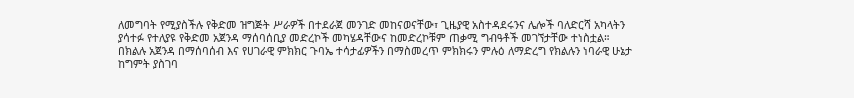ለመግባት የሚያስችሉ የቅድመ ዝግጅት ሥራዎች በተደራጀ መንገድ መከናወናቸው፣ ጊዜያዊ አስተዳደሩንና ሌሎች ባለድርሻ አካላትን ያሳተፉ የተለያዩ የቅድመ አጀንዳ ማሰባሰቢያ መድረኮች መካሄዳቸውና ከመድረኮቹም ጠቃሚ ግብዓቶች መገኘታቸው ተነስቷል።
በክልሉ አጀንዳ በማሰባሰብ እና የሀገራዊ ምክክር ጉባኤ ተሳታፊዎችን በማስመረጥ ምክክሩን ምሉዕ ለማድረግ የክልሉን ነባራዊ ሁኔታ ከግምት ያስገባ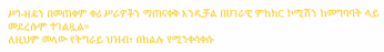ሥነ-ዘዴን በመጠቀም ቀሪ ሥራዎችን ማጠናቀቅ እንዲቻል በሀገራዊ ምክክር ኮሚሽን ከመግባባት ላይ መደረሱም ተገልጿል።
ለዚህም መላው የትግራይ ህዝብ፣ በክልሉ የሚንቀሳቀሱ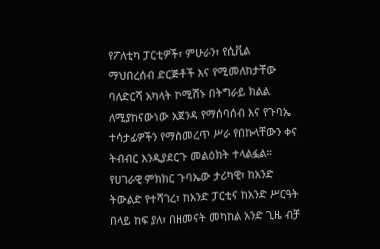የፖለቲካ ፓርቲዎች፣ ምሁራን፣ የሲቪል ማህበረሰብ ድርጅቶች እና የሚመለከታቸው ባለድርሻ አካላት ኮሚሽኑ በትግራይ ክልል ለሚያከናውነው አጀንዳ የማሰባሰብ እና የጉባኤ ተሳታፊዎችን የማስመረጥ ሥራ የበኩላቸውን ቀና ትብብር እንዲያደርጉ መልዕክት ተላልፏል።
የሀገራዊ ምክክር ጉባኤው ታሪካዊ፣ ከአንድ ትውልድ የተሻገረ፣ ከአንድ ፓርቲና ከአንድ ሥርዓት በላይ ከፍ ያለ፣ በዘመናት መካከል አንድ ጊዜ ብቻ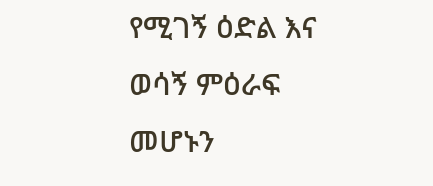የሚገኝ ዕድል እና ወሳኝ ምዕራፍ መሆኑን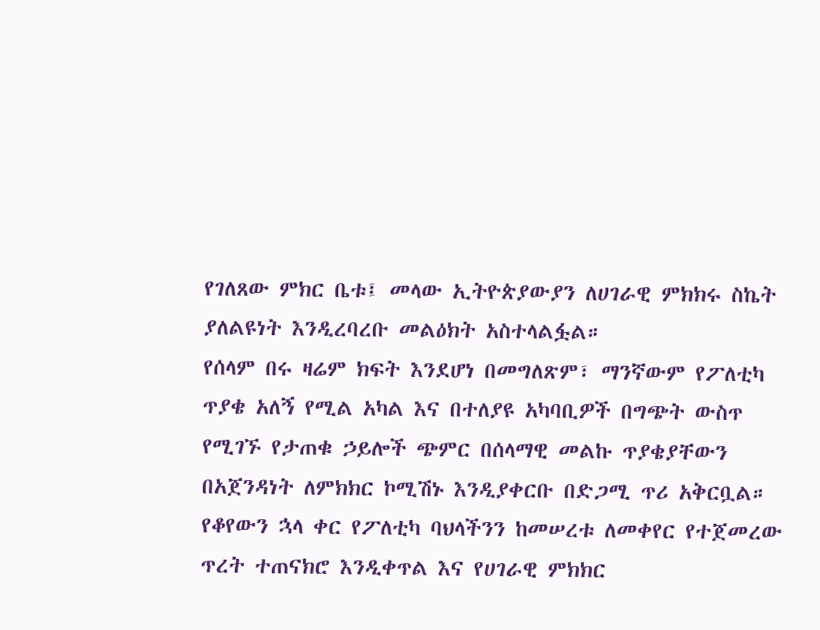የገለጸው ምክር ቤቱ፤ መላው ኢትዮጵያውያን ለሀገራዊ ምክክሩ ስኬት ያለልዩነት እንዲረባረቡ መልዕክት አስተላልፏል።
የሰላም በሩ ዛሬም ክፍት እንደሆነ በመግለጽም፣ ማንኛውም የፖለቲካ ጥያቄ አለኝ የሚል አካል እና በተለያዩ አካባቢዎች በግጭት ውስጥ የሚገኙ የታጠቁ ኃይሎች ጭምር በሰላማዊ መልኩ ጥያቄያቸውን በአጀንዳነት ለምክክር ኮሚሽኑ እንዲያቀርቡ በድጋሚ ጥሪ አቅርቧል።
የቆየውን ኋላ ቀር የፖለቲካ ባህላችንን ከመሠረቱ ለመቀየር የተጀመረው ጥረት ተጠናክሮ እንዲቀጥል እና የሀገራዊ ምክክር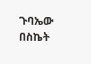ጉባኤው በስኬት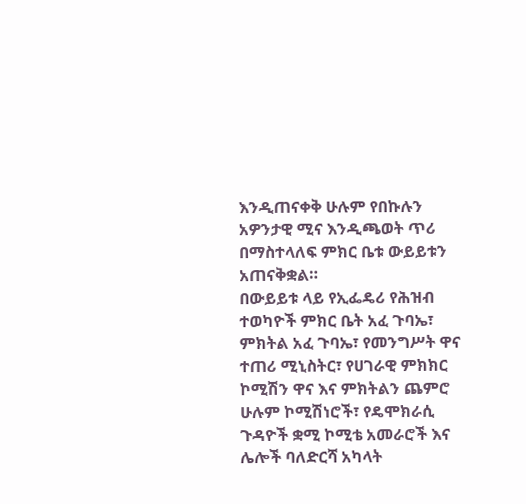እንዲጠናቀቅ ሁሉም የበኩሉን አዎንታዊ ሚና እንዲጫወት ጥሪ በማስተላለፍ ምክር ቤቱ ውይይቱን አጠናቅቋል።
በውይይቱ ላይ የኢፌዴሪ የሕዝብ ተወካዮች ምክር ቤት አፈ ጉባኤ፣ ምክትል አፈ ጉባኤ፣ የመንግሥት ዋና ተጠሪ ሚኒስትር፣ የሀገራዊ ምክክር ኮሚሽን ዋና እና ምክትልን ጨምሮ ሁሉም ኮሚሽነሮች፣ የዴሞክራሲ ጉዳዮች ቋሚ ኮሚቴ አመራሮች እና ሌሎች ባለድርሻ አካላት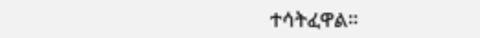ተሳትፈዋል።